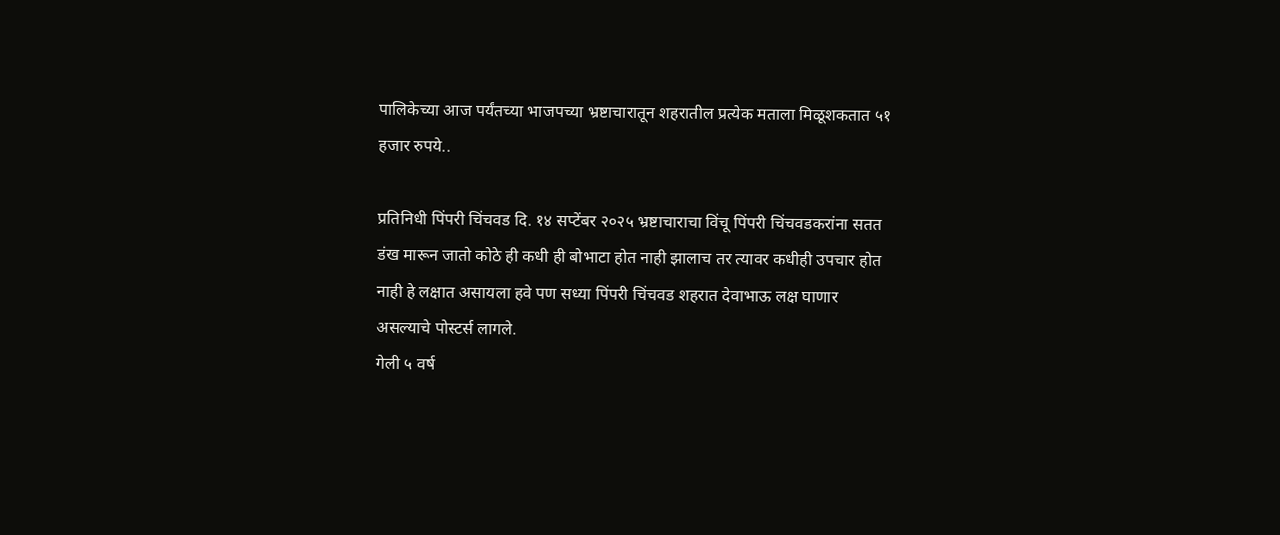पालिकेच्या आज पर्यंतच्या भाजपच्या भ्रष्टाचारातून शहरातील प्रत्येक मताला मिळूशकतात ५१ हजार रुपये..

प्रतिनिधी पिंपरी चिंचवड दि. १४ सप्टेंबर २०२५ भ्रष्टाचाराचा विंचू पिंपरी चिंचवडकरांना सतत डंख मारून जातो कोठे ही कधी ही बोभाटा होत नाही झालाच तर त्यावर कधीही उपचार होत नाही हे लक्षात असायला हवे पण सध्या पिंपरी चिंचवड शहरात देवाभाऊ लक्ष घाणार असल्याचे पोस्टर्स लागले.
गेली ५ वर्ष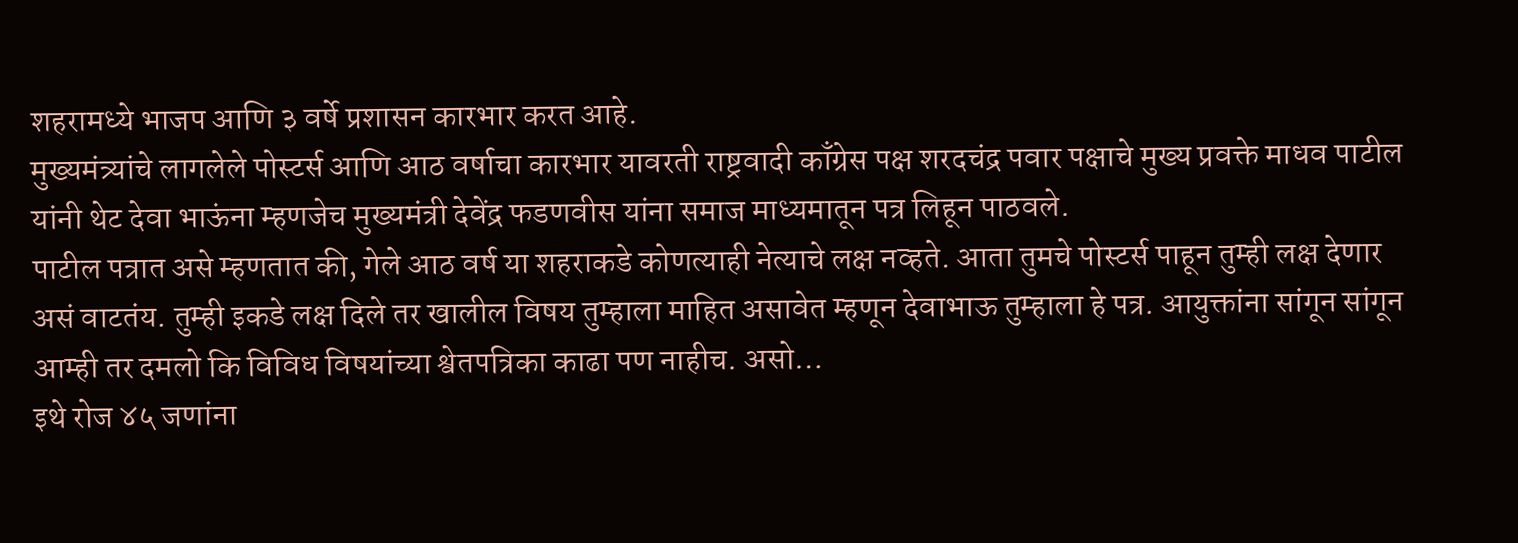शहरामध्ये भाजप आणि ३ वर्षे प्रशासन कारभार करत आहे.
मुख्यमंत्र्यांचे लागलेले पोस्टर्स आणि आठ वर्षाचा कारभार यावरती राष्ट्रवादी काँग्रेस पक्ष शरदचंद्र पवार पक्षाचे मुख्य प्रवक्ते माधव पाटील यांनी थेट देवा भाऊंना म्हणजेच मुख्यमंत्री देवेंद्र फडणवीस यांना समाज माध्यमातून पत्र लिहून पाठवले.
पाटील पत्रात असे म्हणतात की, गेले आठ वर्ष या शहराकडे कोणत्याही नेत्याचे लक्ष नव्हते. आता तुमचे पोस्टर्स पाहून तुम्ही लक्ष देणार असं वाटतंय. तुम्ही इकडे लक्ष दिले तर खालील विषय तुम्हाला माहित असावेत म्हणून देवाभाऊ तुम्हाला हे पत्र. आयुक्तांना सांगून सांगून आम्ही तर दमलो कि विविध विषयांच्या श्वेतपत्रिका काढा पण नाहीच. असो…
इथे रोज ४५ जणांना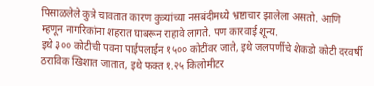पिसाळलेले कुत्रे चावतात कारण कुत्र्यांच्या नसबंदीमध्ये भ्रष्टाचार झालेला असतो. आणि म्हणून नागरिकांना शहरात घाबरून राहावे लागते. पण कारवाई शून्य.
इथे ३०० कोटीची पवना पाईपलाईन १५०० कोटींवर जाते, इथे जलपर्णीचे शेकडो कोटी दरवर्षी ठराविक खिशात जातात, इथे फक्त १.२५ किलोमीटर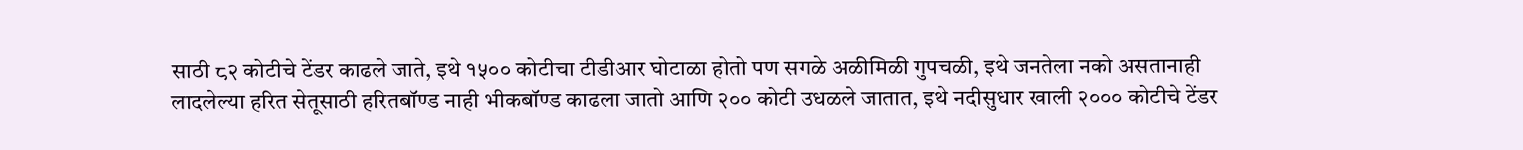साठी ८२ कोटीचे टेंडर काढले जाते, इथे १५०० कोटीचा टीडीआर घोटाळा होतो पण सगळे अळीमिळी गुपचळी, इथे जनतेला नको असतानाही लादलेल्या हरित सेतूसाठी हरितबॉण्ड नाही भीकबॉण्ड काढला जातो आणि २०० कोटी उधळले जातात, इथे नदीसुधार खाली २००० कोटीचे टेंडर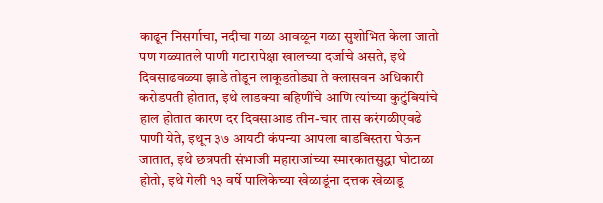काढून निसर्गाचा, नदीचा गळा आवळून गळा सुशोभित केला जातो पण गळ्यातले पाणी गटारापेक्षा खालच्या दर्जाचे असते, इथे दिवसाढवळ्या झाडे तोडून लाकूडतोड्या ते क्लासवन अधिकारी करोडपती होतात, इथे लाडक्या बहिणींचे आणि त्यांच्या कुटुंबियांचे हाल होतात कारण दर दिवसाआड तीन-चार तास करंगळीएवढे पाणी येते, इथून ३७ आयटी कंपन्या आपला बाडबिस्तरा घेऊन जातात, इथे छत्रपती संभाजी महाराजांच्या स्मारकातसुद्धा घोटाळा होतो, इथे गेली १३ वर्षे पालिकेच्या खेळाडूंना दत्तक खेळाडू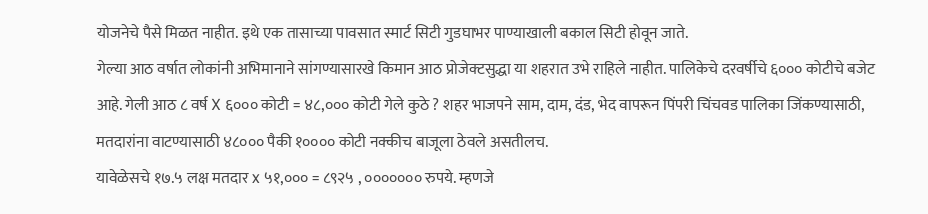योजनेचे पैसे मिळत नाहीत. इथे एक तासाच्या पावसात स्मार्ट सिटी गुडघाभर पाण्याखाली बकाल सिटी होवून जाते.
गेल्या आठ वर्षात लोकांनी अभिमानाने सांगण्यासारखे किमान आठ प्रोजेक्टसुद्धा या शहरात उभे राहिले नाहीत. पालिकेचे दरवर्षीचे ६००० कोटीचे बजेट आहे. गेली आठ ८ वर्ष X ६००० कोटी = ४८,००० कोटी गेले कुठे ? शहर भाजपने साम, दाम, दंड, भेद वापरून पिंपरी चिंचवड पालिका जिंकण्यासाठी, मतदारांना वाटण्यासाठी ४८००० पैकी १०००० कोटी नक्कीच बाजूला ठेवले असतीलच.
यावेळेसचे १७.५ लक्ष मतदार x ५१,००० = ८९२५ , ००००००० रुपये. म्हणजे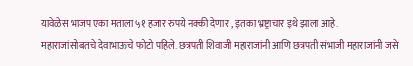यावेळेस भाजप एका मताला ५१ हजार रुपये नक्की देणार , इतका भ्रष्ट्राचार इथे झाला आहे.
महाराजांसोबतचे देवाभाऊचे फोटो पहिले. छत्रपती शिवाजी महाराजांनी आणि छत्रपती संभाजी महाराजांनी जसे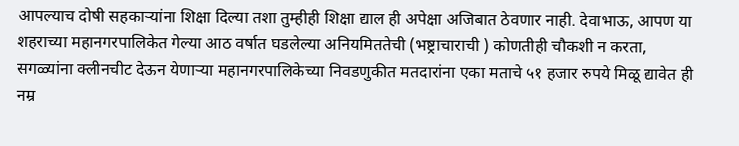आपल्याच दोषी सहकाऱ्यांना शिक्षा दिल्या तशा तुम्हीही शिक्षा द्याल ही अपेक्षा अजिबात ठेवणार नाही. देवाभाऊ, आपण या शहराच्या महानगरपालिकेत गेल्या आठ वर्षात घडलेल्या अनियमिततेची (भष्ट्राचाराची ) कोणतीही चौकशी न करता, सगळ्यांना क्लीनचीट देऊन येणाऱ्या महानगरपालिकेच्या निवडणुकीत मतदारांना एका मताचे ५१ हजार रुपये मिळू द्यावेत ही नम्र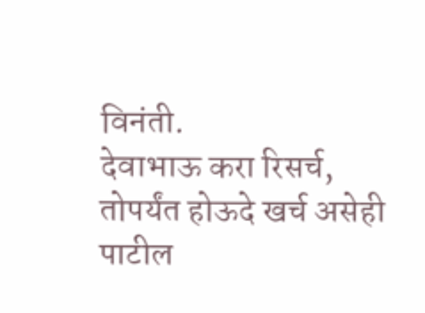विनंती.
देवाभाऊ करा रिसर्च, तोपर्यंत होऊदे खर्च असेही पाटील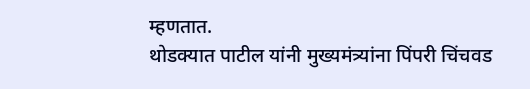म्हणतात.
थोडक्यात पाटील यांनी मुख्यमंत्र्यांना पिंपरी चिंचवड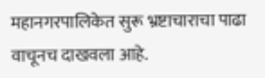महानगरपालिकेत सुरू भ्रष्टाचाराचा पाढा वाचूनच दाखवला आहे.